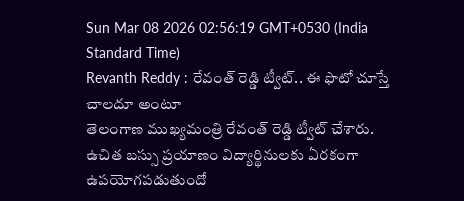Sun Mar 08 2026 02:56:19 GMT+0530 (India Standard Time)
Revanth Reddy : రేవంత్ రెడ్డి ట్వీట్.. ఈ ఫొటో చూస్తే చాలదూ అంటూ
తెలంగాణ ముఖ్యమంత్రి రేవంత్ రెడ్డి ట్వీట్ చేశారు. ఉచిత బస్సు ప్రయాణం విద్యార్థినులకు ఏరకంగా ఉపయోగపడుతుందో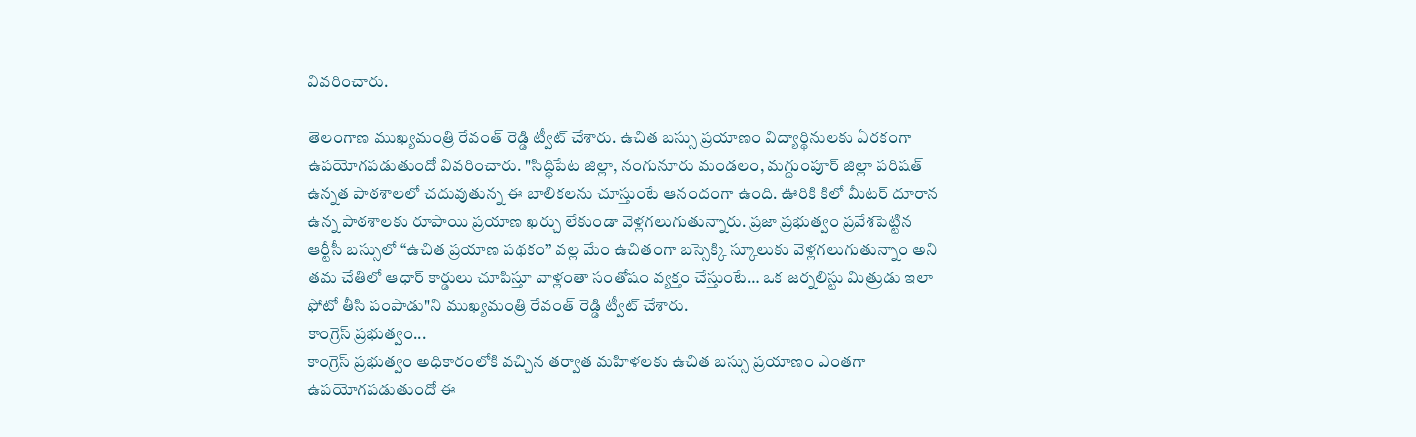వివరించారు.

తెలంగాణ ముఖ్యమంత్రి రేవంత్ రెడ్డి ట్వీట్ చేశారు. ఉచిత బస్సు ప్రయాణం విద్యార్థినులకు ఏరకంగా ఉపయోగపడుతుందో వివరించారు. "సిద్ధిపేట జిల్లా, నంగునూరు మండలం, మగ్దుంపూర్ జిల్లా పరిషత్ ఉన్నత పాఠశాలలో చదువుతున్న ఈ బాలికలను చూస్తుంటే ఆనందంగా ఉంది. ఊరికి కిలో మీటర్ దూరాన ఉన్న పాఠశాలకు రూపాయి ప్రయాణ ఖర్చు లేకుండా వెళ్లగలుగుతున్నారు. ప్రజా ప్రభుత్వం ప్రవేశపెట్టిన ఆర్టీసీ బస్సులో “ఉచిత ప్రయాణ పథకం” వల్ల మేం ఉచితంగా బస్సెక్కి స్కూలుకు వెళ్లగలుగుతున్నాం అని తమ చేతిలో ఆధార్ కార్డులు చూపిస్తూ వాళ్లంతా సంతోషం వ్యక్తం చేస్తుంటే… ఒక జర్నలిస్టు మిత్రుడు ఇలా ఫోటో తీసి పంపాడు"ని ముఖ్యమంత్రి రేవంత్ రెడ్డి ట్వీట్ చేశారు.
కాంగ్రెస్ ప్రభుత్వం...
కాంగ్రెస్ ప్రభుత్వం అధికారంలోకి వచ్చిన తర్వాత మహిళలకు ఉచిత బస్సు ప్రయాణం ఎంతగా ఉపయోగపడుతుందో ఈ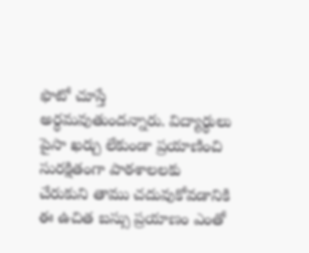ఫొటో చూస్తే అర్థమవుతుందన్నారు. విద్యార్థులు పైసా ఖర్చు లేకుండా ప్రయాణించి సురక్షితంగా పాఠశాలలకు చేరుకుని తాము చదువుకోవడానికి ఈ ఉచిత బస్సు ప్రయాణం ఎంతో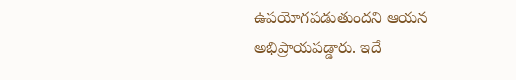ఉపయోగపడుతుందని ఆయన అభిప్రాయపడ్డారు. ఇదే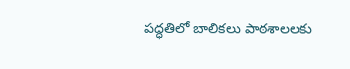పద్ధతిలో బాలికలు పాఠశాలలకు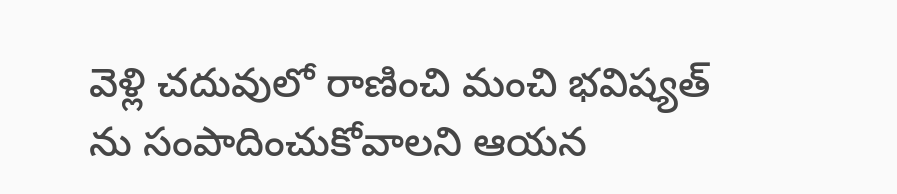వెళ్లి చదువులో రాణించి మంచి భవిష్యత్ ను సంపాదించుకోవాలని ఆయన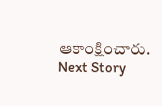ఆకాంక్షించారు.
Next Story